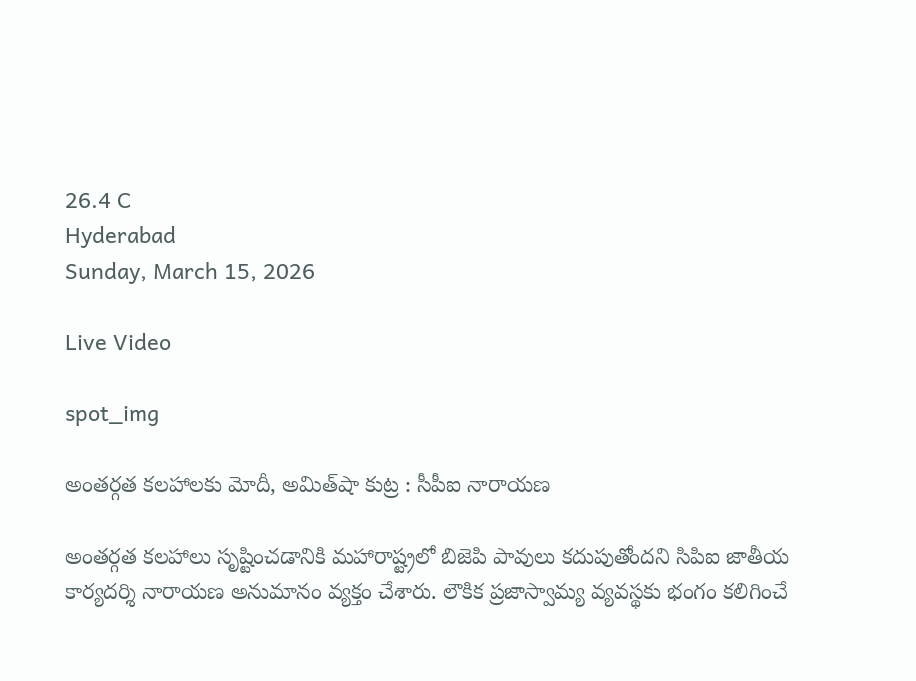26.4 C
Hyderabad
Sunday, March 15, 2026

Live Video

spot_img

అంతర్గత కలహాలకు మోదీ, అమిత్‌షా కుట్ర : సీపీఐ నారాయణ

అంతర్గత కలహాలు సృష్టించడానికి మహారాష్ట్రలో బిజెపి పావులు కదుపుతోందని సిపిఐ జాతీయ కార్యదర్శి నారాయణ అనుమానం వ్యక్తం చేశారు. లౌకిక ప్రజాస్వామ్య వ్యవస్థకు భంగం కలిగించే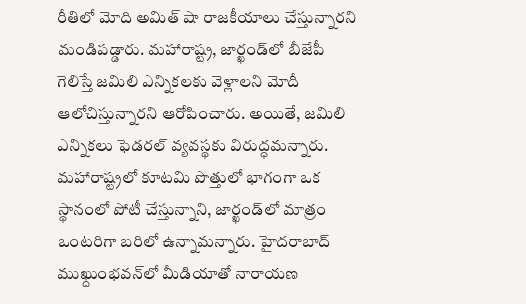రీతిలో మోది అమిత్ షా రాజకీయాలు చేస్తున్నారని మండిపడ్డారు. మహారాష్ట్ర, జార్ఖండ్‌లో బీజేపీ గెలిస్తే జమిలి ఎన్నికలకు వెళ్లాలని మోదీ ఆలోచిస్తున్నారని ఆరోపించారు. అయితే, జమిలి ఎన్నికలు ఫెడరల్‌ వ్యవస్థకు విరుద్ధమన్నారు. మహారాష్ట్రలో కూటమి పొత్తులో భాగంగా ఒక స్థానంలో పోటీ చేస్తున్నాని, జార్ఖండ్‌లో మాత్రం ఒంటరిగా బరిలో ఉన్నామన్నారు. హైదరాబాద్‌ ముఖ్దుంభవన్‌లో మీడియాతో నారాయణ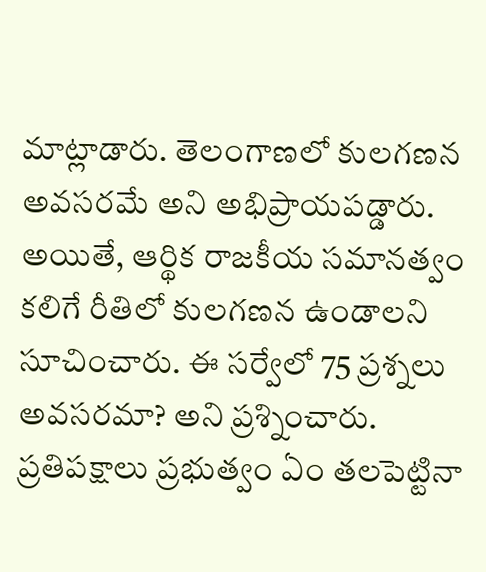మాట్లాడారు. తెలంగాణలో కులగణన అవసరమే అని అభిప్రాయపడ్డారు. అయితే, ఆర్థిక రాజకీయ సమానత్వం కలిగే రీతిలో కులగణన ఉండాలని సూచించారు. ఈ సర్వేలో 75 ప్రశ్నలు అవసరమా? అని ప్రశ్నించారు. ప్రతిపక్షాలు ప్రభుత్వం ఏం తలపెట్టినా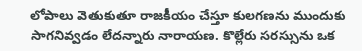లోపాలు వెతుకుతూ రాజకీయం చేస్తూ కులగణను ముందుకు సాగనివ్వడం లేదన్నారు నారాయణ. కొల్లేరు సరస్సును ఒక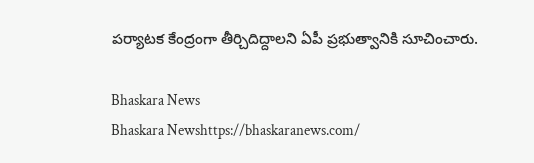పర్యాటక కేంద్రంగా తీర్చిదిద్దాలని ఏపీ ప్రభుత్వానికి సూచించారు.

Bhaskara News
Bhaskara Newshttps://bhaskaranews.com/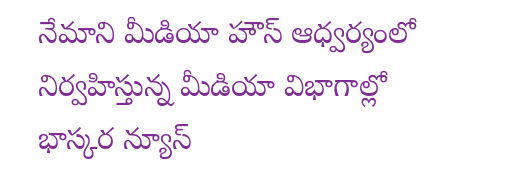నేమాని మీడియా హౌస్ ఆధ్వర్యంలో నిర్వహిస్తున్న మీడియా విభాగాల్లో భాస్కర న్యూస్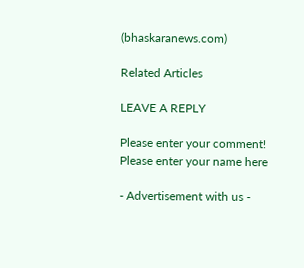(bhaskaranews.com)

Related Articles

LEAVE A REPLY

Please enter your comment!
Please enter your name here

- Advertisement with us -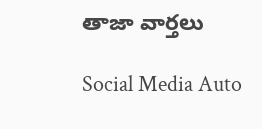తాజా వార్తలు

Social Media Auto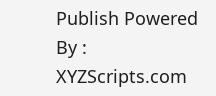Publish Powered By : XYZScripts.com